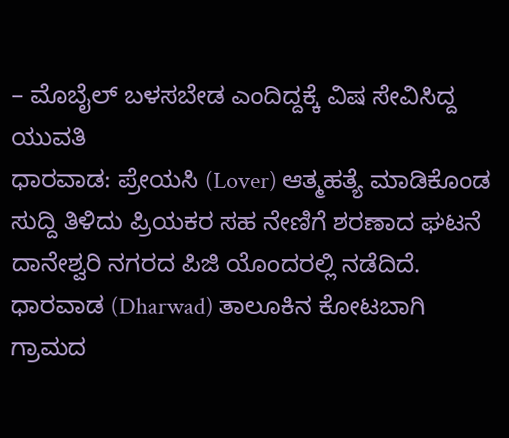– ಮೊಬೈಲ್ ಬಳಸಬೇಡ ಎಂದಿದ್ದಕ್ಕೆ ವಿಷ ಸೇವಿಸಿದ್ದ ಯುವತಿ
ಧಾರವಾಡ: ಪ್ರೇಯಸಿ (Lover) ಆತ್ಮಹತ್ಯೆ ಮಾಡಿಕೊಂಡ ಸುದ್ದಿ ತಿಳಿದು ಪ್ರಿಯಕರ ಸಹ ನೇಣಿಗೆ ಶರಣಾದ ಘಟನೆ ದಾನೇಶ್ವರಿ ನಗರದ ಪಿಜಿ ಯೊಂದರಲ್ಲಿ ನಡೆದಿದೆ.
ಧಾರವಾಡ (Dharwad) ತಾಲೂಕಿನ ಕೋಟಬಾಗಿ ಗ್ರಾಮದ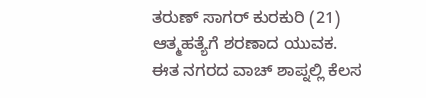ತರುಣ್ ಸಾಗರ್ ಕುರಕುರಿ (21) ಆತ್ಮಹತ್ಯೆಗೆ ಶರಣಾದ ಯುವಕ. ಈತ ನಗರದ ವಾಚ್ ಶಾಪ್ನಲ್ಲಿ ಕೆಲಸ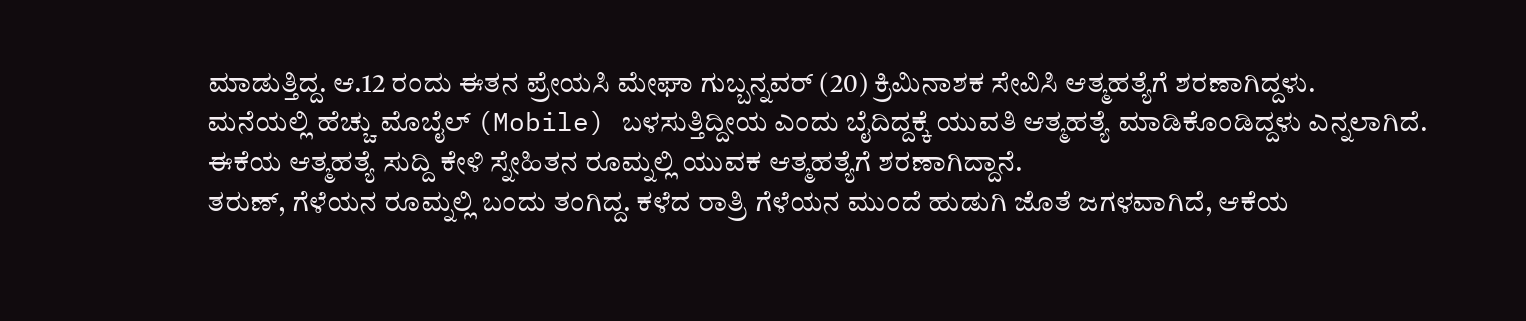ಮಾಡುತ್ತಿದ್ದ. ಆ.12 ರಂದು ಈತನ ಪ್ರೇಯಸಿ ಮೇಘಾ ಗುಬ್ಬನ್ನವರ್ (20) ಕ್ರಿಮಿನಾಶಕ ಸೇವಿಸಿ ಆತ್ಮಹತ್ಯೆಗೆ ಶರಣಾಗಿದ್ದಳು.
ಮನೆಯಲ್ಲಿ ಹೆಚ್ಚು ಮೊಬೈಲ್ (Mobile) ಬಳಸುತ್ತಿದ್ದೀಯ ಎಂದು ಬೈದಿದ್ದಕ್ಕೆ ಯುವತಿ ಆತ್ಮಹತ್ಯೆ ಮಾಡಿಕೊಂಡಿದ್ದಳು ಎನ್ನಲಾಗಿದೆ. ಈಕೆಯ ಆತ್ಮಹತ್ಯೆ ಸುದ್ದಿ ಕೇಳಿ ಸ್ನೇಹಿತನ ರೂಮ್ನಲ್ಲಿ ಯುವಕ ಆತ್ಮಹತ್ಯೆಗೆ ಶರಣಾಗಿದ್ದಾನೆ.
ತರುಣ್, ಗೆಳೆಯನ ರೂಮ್ನಲ್ಲಿ ಬಂದು ತಂಗಿದ್ದ. ಕಳೆದ ರಾತ್ರಿ ಗೆಳೆಯನ ಮುಂದೆ ಹುಡುಗಿ ಜೊತೆ ಜಗಳವಾಗಿದೆ, ಆಕೆಯ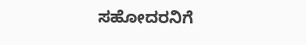ಸಹೋದರನಿಗೆ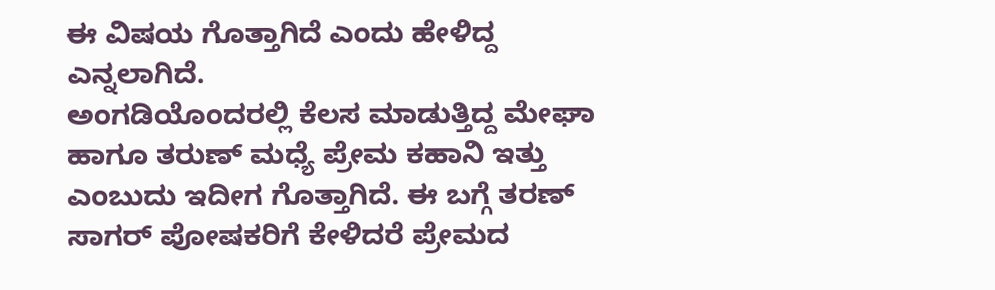ಈ ವಿಷಯ ಗೊತ್ತಾಗಿದೆ ಎಂದು ಹೇಳಿದ್ದ ಎನ್ನಲಾಗಿದೆ.
ಅಂಗಡಿಯೊಂದರಲ್ಲಿ ಕೆಲಸ ಮಾಡುತ್ತಿದ್ದ ಮೇಘಾ ಹಾಗೂ ತರುಣ್ ಮಧ್ಯೆ ಪ್ರೇಮ ಕಹಾನಿ ಇತ್ತು ಎಂಬುದು ಇದೀಗ ಗೊತ್ತಾಗಿದೆ. ಈ ಬಗ್ಗೆ ತರಣ್ ಸಾಗರ್ ಪೋಷಕರಿಗೆ ಕೇಳಿದರೆ ಪ್ರೇಮದ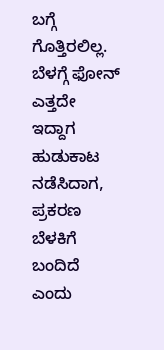ಬಗ್ಗೆ ಗೊತ್ತಿರಲಿಲ್ಲ. ಬೆಳಗ್ಗೆ ಫೋನ್ ಎತ್ತದೇ ಇದ್ದಾಗ ಹುಡುಕಾಟ ನಡೆಸಿದಾಗ, ಪ್ರಕರಣ ಬೆಳಕಿಗೆ ಬಂದಿದೆ ಎಂದು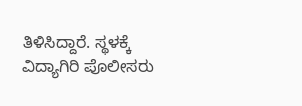ತಿಳಿಸಿದ್ದಾರೆ. ಸ್ಥಳಕ್ಕೆ ವಿದ್ಯಾಗಿರಿ ಪೊಲೀಸರು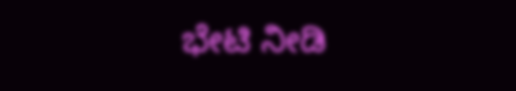ಭೇಟಿ ನೀಡಿ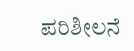ಪರಿಶೀಲನೆ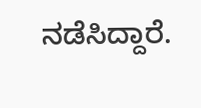ನಡೆಸಿದ್ದಾರೆ.